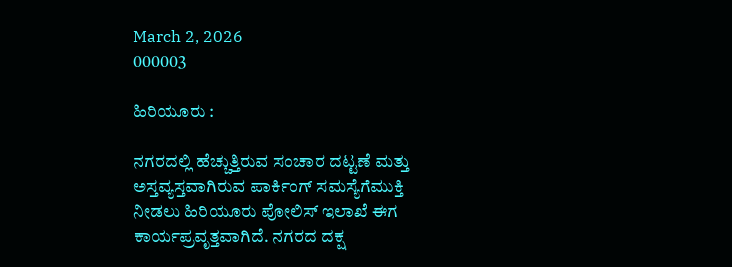March 2, 2026
000003

ಹಿರಿಯೂರು :

ನಗರದಲ್ಲಿ ಹೆಚ್ಚುತ್ತಿರುವ ಸಂಚಾರ ದಟ್ಟಣೆ ಮತ್ತು ಅಸ್ತವ್ಯಸ್ತವಾಗಿರುವ ಪಾರ್ಕಿಂಗ್ ಸಮಸ್ಯೆಗೆಮುಕ್ತಿ ನೀಡಲು ಹಿರಿಯೂರು ಪೋಲಿಸ್ ಇಲಾಖೆ ಈಗ ಕಾರ್ಯಪ್ರವೃತ್ತವಾಗಿದೆ. ನಗರದ ದಕ್ಷ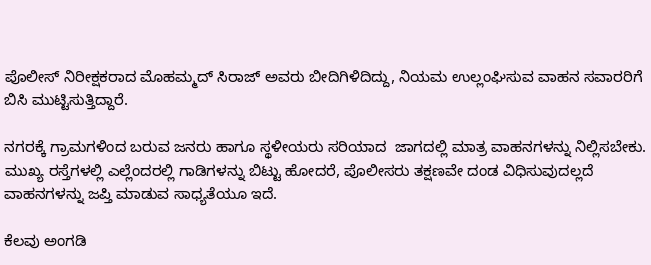ಪೊಲೀಸ್ ನಿರೀಕ್ಷಕರಾದ ಮೊಹಮ್ಮದ್ ಸಿರಾಜ್ ಅವರು ಬೀದಿಗಿಳಿದಿದ್ದು, ನಿಯಮ ಉಲ್ಲಂಘಿಸುವ ವಾಹನ ಸವಾರರಿಗೆ ಬಿಸಿ ಮುಟ್ಟಿಸುತ್ತಿದ್ದಾರೆ.

ನಗರಕ್ಕೆ ಗ್ರಾಮಗಳಿಂದ ಬರುವ ಜನರು ಹಾಗೂ ಸ್ಥಳೀಯರು ಸರಿಯಾದ  ಜಾಗದಲ್ಲಿ ಮಾತ್ರ ವಾಹನಗಳನ್ನು ನಿಲ್ಲಿಸಬೇಕು. ಮುಖ್ಯ ರಸ್ತೆಗಳಲ್ಲಿ ಎಲ್ಲೆಂದರಲ್ಲಿ ಗಾಡಿಗಳನ್ನು ಬಿಟ್ಟು ಹೋದರೆ, ಪೊಲೀಸರು ತಕ್ಷಣವೇ ದಂಡ ವಿಧಿಸುವುದಲ್ಲದೆ ವಾಹನಗಳನ್ನು ಜಪ್ತಿ ಮಾಡುವ ಸಾಧ್ಯತೆಯೂ ಇದೆ.

ಕೆಲವು ಅಂಗಡಿ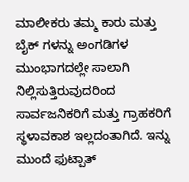ಮಾಲೀಕರು ತಮ್ಮ ಕಾರು ಮತ್ತು ಬೈಕ್ ಗಳನ್ನು ಅಂಗಡಿಗಳ ಮುಂಭಾಗದಲ್ಲೇ ಸಾಲಾಗಿ ನಿಲ್ಲಿಸುತ್ತಿರುವುದರಿಂದ ಸಾರ್ವಜನಿಕರಿಗೆ ಮತ್ತು ಗ್ರಾಹಕರಿಗೆ ಸ್ಥಳಾವಕಾಶ ಇಲ್ಲದಂತಾಗಿದೆ. ಇನ್ನು ಮುಂದೆ ಫುಟ್ಪಾತ್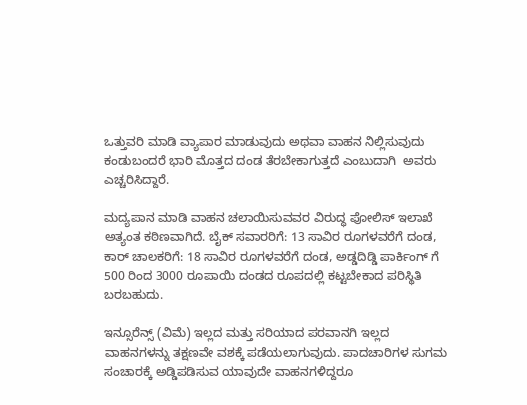ಒತ್ತುವರಿ ಮಾಡಿ ವ್ಯಾಪಾರ ಮಾಡುವುದು ಅಥವಾ ವಾಹನ ನಿಲ್ಲಿಸುವುದು ಕಂಡುಬಂದರೆ ಭಾರಿ ಮೊತ್ತದ ದಂಡ ತೆರಬೇಕಾಗುತ್ತದೆ ಎಂಬುದಾಗಿ  ಅವರು ಎಚ್ಚರಿಸಿದ್ದಾರೆ.

ಮದ್ಯಪಾನ ಮಾಡಿ ವಾಹನ ಚಲಾಯಿಸುವವರ ವಿರುದ್ಧ ಪೋಲಿಸ್ ಇಲಾಖೆ ಅತ್ಯಂತ ಕಠಿಣವಾಗಿದೆ. ಬೈಕ್ ಸವಾರರಿಗೆ: 13 ಸಾವಿರ ರೂಗಳವರೆಗೆ ದಂಡ, ಕಾರ್ ಚಾಲಕರಿಗೆ: 18 ಸಾವಿರ ರೂಗಳವರೆಗೆ ದಂಡ, ಅಡ್ಡದಿಡ್ಡಿ ಪಾರ್ಕಿಂಗ್ ಗೆ 500 ರಿಂದ 3000 ರೂಪಾಯಿ ದಂಡದ ರೂಪದಲ್ಲಿ ಕಟ್ಟಬೇಕಾದ ಪರಿಸ್ಥಿತಿ ಬರಬಹುದು.

ಇನ್ಸೂರೆನ್ಸ್ (ವಿಮೆ) ಇಲ್ಲದ ಮತ್ತು ಸರಿಯಾದ ಪರವಾನಗಿ ಇಲ್ಲದ ವಾಹನಗಳನ್ನು ತಕ್ಷಣವೇ ವಶಕ್ಕೆ ಪಡೆಯಲಾಗುವುದು. ಪಾದಚಾರಿಗಳ ಸುಗಮ ಸಂಚಾರಕ್ಕೆ ಅಡ್ಡಿಪಡಿಸುವ ಯಾವುದೇ ವಾಹನಗಳಿದ್ದರೂ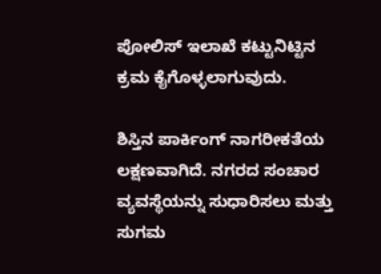ಪೋಲಿಸ್ ಇಲಾಖೆ ಕಟ್ಟುನಿಟ್ಟಿನ ಕ್ರಮ ಕೈಗೊಳ್ಳಲಾಗುವುದು.

ಶಿಸ್ತಿನ ಪಾರ್ಕಿಂಗ್ ನಾಗರೀಕತೆಯ ಲಕ್ಷಣವಾಗಿದೆ. ನಗರದ ಸಂಚಾರ ವ್ಯವಸ್ಥೆಯನ್ನು ಸುಧಾರಿಸಲು ಮತ್ತು ಸುಗಮ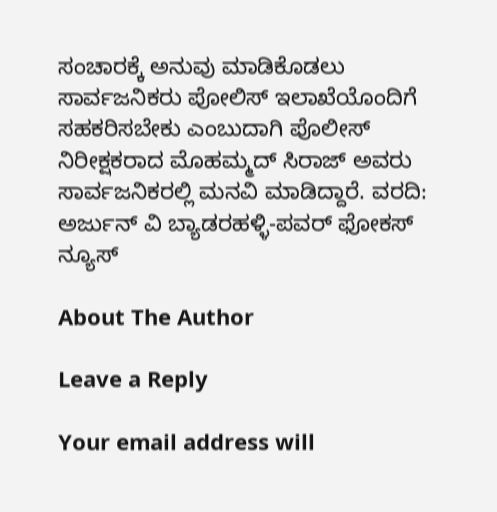ಸಂಚಾರಕ್ಕೆ ಅನುವು ಮಾಡಿಕೊಡಲು ಸಾರ್ವಜನಿಕರು ಪೋಲಿಸ್ ಇಲಾಖೆಯೊಂದಿಗೆ ಸಹಕರಿಸಬೇಕು ಎಂಬುದಾಗಿ ಪೊಲೀಸ್ ನಿರೀಕ್ಷಕರಾದ ಮೊಹಮ್ಮದ್ ಸಿರಾಜ್ ಅವರು ಸಾರ್ವಜನಿಕರಲ್ಲಿ ಮನವಿ ಮಾಡಿದ್ದಾರೆ. ವರದಿ: ಅರ್ಜುನ್ ವಿ ಬ್ಯಾಡರಹಳ್ಳಿ-ಪವರ್ ಫೋಕಸ್ ನ್ಯೂಸ್

About The Author

Leave a Reply

Your email address will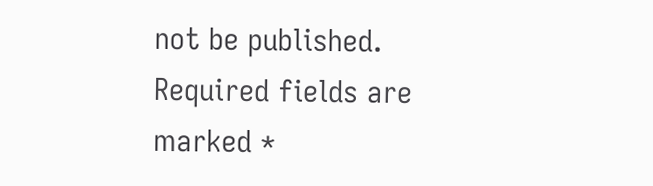not be published. Required fields are marked *